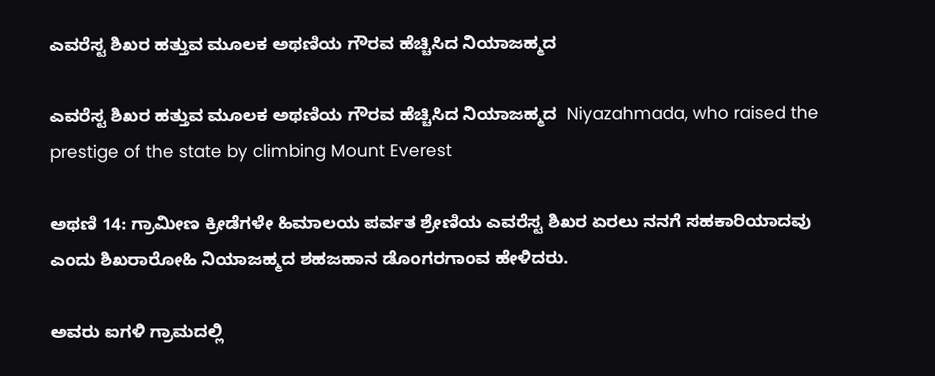ಎವರೆಸ್ಟ ಶಿಖರ ಹತ್ತುವ ಮೂಲಕ ಅಥಣಿಯ ಗೌರವ ಹೆಚ್ಚಿಸಿದ ನಿಯಾಜಹ್ಮದ

ಎವರೆಸ್ಟ ಶಿಖರ ಹತ್ತುವ ಮೂಲಕ ಅಥಣಿಯ ಗೌರವ ಹೆಚ್ಚಿಸಿದ ನಿಯಾಜಹ್ಮದ  Niyazahmada, who raised the prestige of the state by climbing Mount Everest

ಅಥಣಿ 14: ಗ್ರಾಮೀಣ ಕ್ರೀಡೆಗಳೇ ಹಿಮಾಲಯ ಪರ್ವತ ಶ್ರೇಣಿಯ ಎವರೆಸ್ಟ ಶಿಖರ ಏರಲು ನನಗೆ ಸಹಕಾರಿಯಾದವು ಎಂದು ಶಿಖರಾರೋಹಿ ನಿಯಾಜಹ್ಮದ ಶಹಜಹಾನ ಡೊಂಗರಗಾಂವ ಹೇಳಿದರು.

ಅವರು ಐಗಳಿ ಗ್ರಾಮದಲ್ಲಿ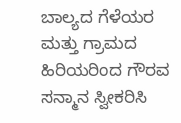ಬಾಲ್ಯದ ಗೆಳೆಯರ ಮತ್ತು ಗ್ರಾಮದ ಹಿರಿಯರಿಂದ ಗೌರವ ಸನ್ಮಾನ ಸ್ವೀಕರಿಸಿ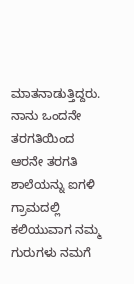ಮಾತನಾಡುತ್ತಿದ್ದರು. ನಾನು ಒಂದನೇ ತರಗತಿಯಿಂದ ಆರನೇ ತರಗತಿ ಶಾಲೆಯನ್ನು ಐಗಳಿ ಗ್ರಾಮದಲ್ಲಿ ಕಲಿಯುವಾಗ ನಮ್ಮ ಗುರುಗಳು ನಮಗೆ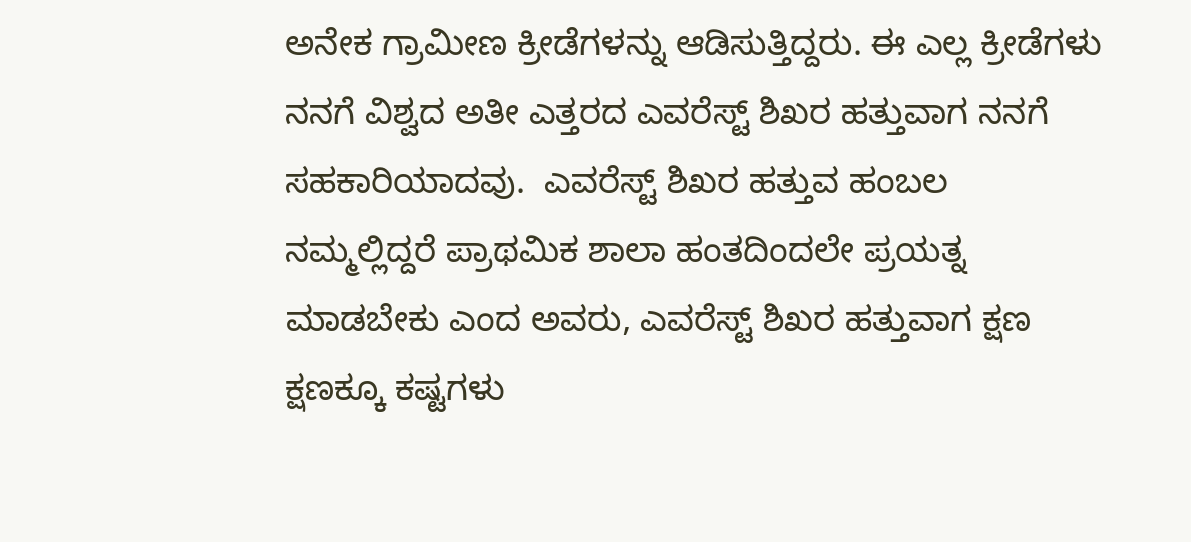ಅನೇಕ ಗ್ರಾಮೀಣ ಕ್ರೀಡೆಗಳನ್ನು ಆಡಿಸುತ್ತಿದ್ದರು. ಈ ಎಲ್ಲ ಕ್ರೀಡೆಗಳು ನನಗೆ ವಿಶ್ವದ ಅತೀ ಎತ್ತರದ ಎವರೆಸ್ಟ್‌ ಶಿಖರ ಹತ್ತುವಾಗ ನನಗೆ ಸಹಕಾರಿಯಾದವು.  ಎವರೆಸ್ಟ್‌ ಶಿಖರ ಹತ್ತುವ ಹಂಬಲ ನಮ್ಮಲ್ಲಿದ್ದರೆ ಪ್ರಾಥಮಿಕ ಶಾಲಾ ಹಂತದಿಂದಲೇ ಪ್ರಯತ್ನ ಮಾಡಬೇಕು ಎಂದ ಅವರು, ಎವರೆಸ್ಟ್‌ ಶಿಖರ ಹತ್ತುವಾಗ ಕ್ಷಣ ಕ್ಷಣಕ್ಕೂ ಕಷ್ಟಗಳು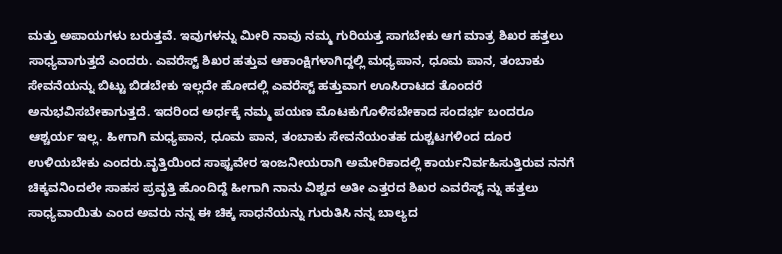ಮತ್ತು ಅಪಾಯಗಳು ಬರುತ್ತವೆ. ಇವುಗಳನ್ನು ಮೀರಿ ನಾವು ನಮ್ಮ ಗುರಿಯತ್ತ ಸಾಗಬೇಕು ಆಗ ಮಾತ್ರ ಶಿಖರ ಹತ್ತಲು ಸಾಧ್ಯವಾಗುತ್ತದೆ ಎಂದರು. ಎವರೆಸ್ಟ್‌ ಶಿಖರ ಹತ್ತುವ ಆಕಾಂಕ್ಷಿಗಳಾಗಿದ್ದಲ್ಲಿ ಮಧ್ಯಪಾನ, ಧೂಮ ಪಾನ, ತಂಬಾಕು ಸೇವನೆಯನ್ನು ಬಿಟ್ಟು ಬಿಡಬೇಕು ಇಲ್ಲದೇ ಹೋದಲ್ಲಿ ಎವರೆಸ್ಟ್‌ ಹತ್ತುವಾಗ ಊಸಿರಾಟದ ತೊಂದರೆ ಅನುಭವಿಸಬೇಕಾಗುತ್ತದೆ. ಇದರಿಂದ ಅರ್ಧಕ್ಕೆ ನಮ್ಮ ಪಯಣ ಮೊಟಕುಗೊಳಿಸಬೇಕಾದ ಸಂದರ್ಭ ಬಂದರೂ ಆಶ್ಚರ್ಯ ಇಲ್ಲ. ಹೀಗಾಗಿ ಮಧ್ಯಪಾನ, ಧೂಮ ಪಾನ, ತಂಬಾಕು ಸೇವನೆಯಂತಹ ದುಶ್ಚಟಗಳಿಂದ ದೂರ ಉಳಿಯಬೇಕು ಎಂದರು.ವೃತ್ತಿಯಿಂದ ಸಾಫ್ಟವೇರ ಇಂಜನೀಯರಾಗಿ ಅಮೇರಿಕಾದಲ್ಲಿ ಕಾರ್ಯನಿರ್ವಹಿಸುತ್ತಿರುವ ನನಗೆ ಚಿಕ್ಕವನಿಂದಲೇ ಸಾಹಸ ಪ್ರವೃತ್ತಿ ಹೊಂದಿದ್ದೆ ಹೀಗಾಗಿ ನಾನು ವಿಶ್ವದ ಅತೀ ಎತ್ತರದ ಶಿಖರ ಎವರೆಸ್ಟ್‌ ನ್ನು ಹತ್ತಲು ಸಾಧ್ಯವಾಯಿತು ಎಂದ ಅವರು ನನ್ನ ಈ ಚಿಕ್ಕ ಸಾಧನೆಯನ್ನು ಗುರುತಿಸಿ ನನ್ನ ಬಾಲ್ಯದ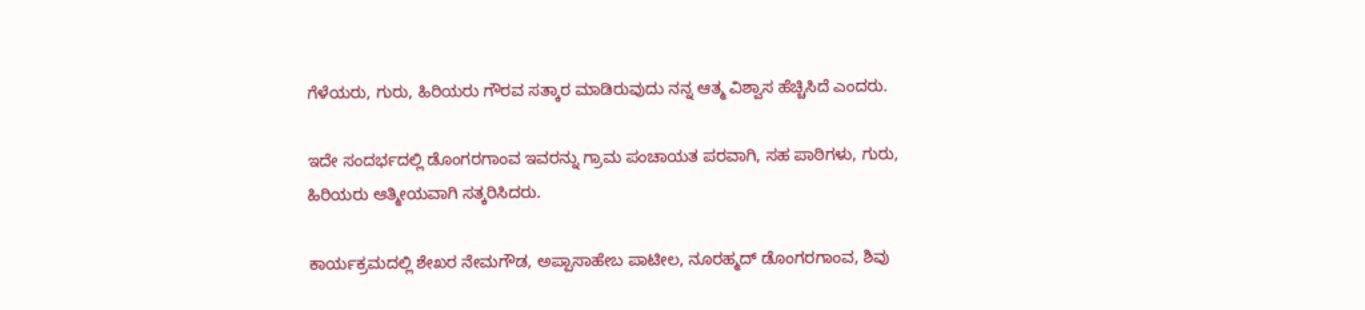ಗೆಳೆಯರು, ಗುರು, ಹಿರಿಯರು ಗೌರವ ಸತ್ಕಾರ ಮಾಡಿರುವುದು ನನ್ನ ಆತ್ಮ ವಿಶ್ವಾಸ ಹೆಚ್ಚಿಸಿದೆ ಎಂದರು.

ಇದೇ ಸಂದರ್ಭದಲ್ಲಿ ಡೊಂಗರಗಾಂವ ಇವರನ್ನು ಗ್ರಾಮ ಪಂಚಾಯತ ಪರವಾಗಿ, ಸಹ ಪಾಠಿಗಳು, ಗುರು, ಹಿರಿಯರು ಆತ್ಮೀಯವಾಗಿ ಸತ್ಕರಿಸಿದರು.

ಕಾರ್ಯಕ್ರಮದಲ್ಲಿ ಶೇಖರ ನೇಮಗೌಡ, ಅಪ್ಪಾಸಾಹೇಬ ಪಾಟೀಲ, ನೂರಹ್ಮದ್ ಡೊಂಗರಗಾಂವ, ಶಿವು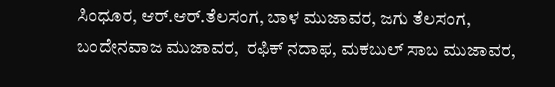ಸಿಂಧೂರ, ಆರ್‌.ಆರ್‌.ತೆಲಸಂಗ, ಬಾಳ ಮುಜಾವರ, ಜಗು ತೆಲಸಂಗ, ಬಂದೇನವಾಜ ಮುಜಾವರ,  ರಫಿಕ್ ನದಾಫ, ಮಕಬುಲ್ ಸಾಬ ಮುಜಾವರ,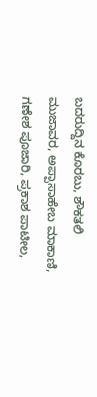ಬದರುದ್ದಿನ ಕೊರಬು, ಶೌಕತಲಿ ಮುಜಾವರ, ಅಪ್ಪಾಸಾಹೇಬ ಮಾಕಾಣಿ, ಗಣೇಶ ಪೂಜಾರಿ, ಪ್ರಕಾಶ ಪಾಟೀಲ,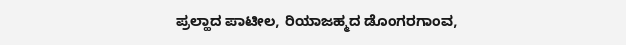ಪ್ರಲ್ಹಾದ ಪಾಟೀಲ, ರಿಯಾಜಹ್ಮದ ಡೊಂಗರಗಾಂವ,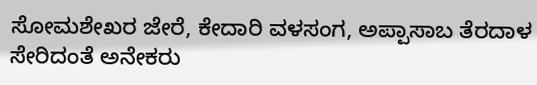ಸೋಮಶೇಖರ ಜೇರೆ, ಕೇದಾರಿ ವಳಸಂಗ, ಅಪ್ಪಾಸಾಬ ತೆರದಾಳ ಸೇರಿದಂತೆ ಅನೇಕರು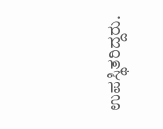ಉಪಸ್ಥಿತರಿದ್ದರು.